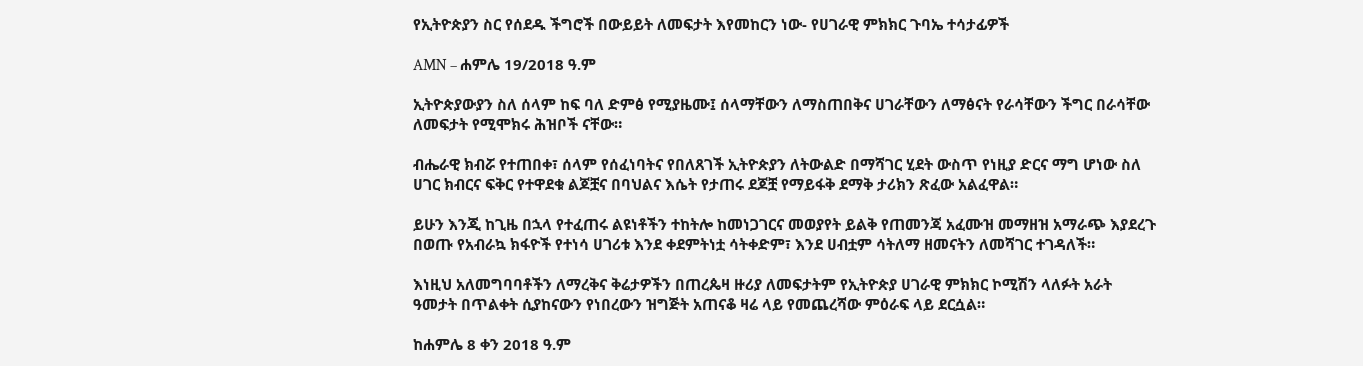የኢትዮጵያን ስር የሰደዱ ችግሮች በውይይት ለመፍታት እየመከርን ነው- የሀገራዊ ምክክር ጉባኤ ተሳታፊዎች

AMN – ሐምሌ 19/2018 ዓ.ም

ኢትዮጵያውያን ስለ ሰላም ከፍ ባለ ድምፅ የሚያዜሙ፤ ሰላማቸውን ለማስጠበቅና ሀገራቸውን ለማፅናት የራሳቸውን ችግር በራሳቸው ለመፍታት የሚሞክሩ ሕዝቦች ናቸው።

ብሔራዊ ክብሯ የተጠበቀ፣ ሰላም የሰፈነባትና የበለጸገች ኢትዮጵያን ለትውልድ በማሻገር ሂደት ውስጥ የነዚያ ድርና ማግ ሆነው ስለ ሀገር ክብርና ፍቅር የተዋደቁ ልጆቿና በባህልና እሴት የታጠሩ ደጆቿ የማይፋቅ ደማቅ ታሪክን ጽፈው አልፈዋል።

ይሁን እንጂ ከጊዜ በኋላ የተፈጠሩ ልዩነቶችን ተከትሎ ከመነጋገርና መወያየት ይልቅ የጠመንጃ አፈሙዝ መማዘዝ አማራጭ እያደረጉ በወጡ የአብራኳ ክፋዮች የተነሳ ሀገሪቱ እንደ ቀደምትነቷ ሳትቀድም፣ እንደ ሀብቷም ሳትለማ ዘመናትን ለመሻገር ተገዳለች።

እነዚህ አለመግባባቶችን ለማረቅና ቅሬታዎችን በጠረጴዛ ዙሪያ ለመፍታትም የኢትዮጵያ ሀገራዊ ምክክር ኮሚሽን ላለፉት አራት ዓመታት በጥልቀት ሲያከናውን የነበረውን ዝግጅት አጠናቆ ዛሬ ላይ የመጨረሻው ምዕራፍ ላይ ደርሷል።

ከሐምሌ 8 ቀን 2018 ዓ.ም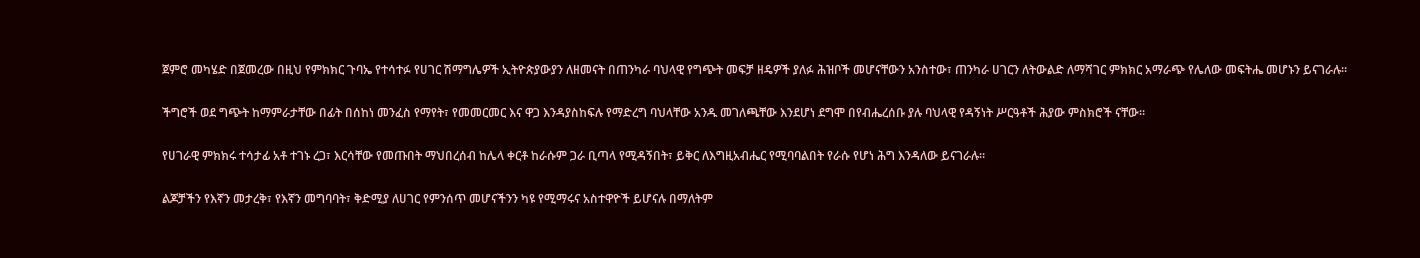ጀምሮ መካሄድ በጀመረው በዚህ የምክክር ጉባኤ የተሳተፉ የሀገር ሽማግሌዎች ኢትዮጵያውያን ለዘመናት በጠንካራ ባህላዊ የግጭት መፍቻ ዘዴዎች ያለፉ ሕዝቦች መሆናቸውን አንስተው፣ ጠንካራ ሀገርን ለትውልድ ለማሻገር ምክክር አማራጭ የሌለው መፍትሔ መሆኑን ይናገራሉ።

ችግሮች ወደ ግጭት ከማምራታቸው በፊት በሰከነ መንፈስ የማየት፣ የመመርመር እና ዋጋ እንዳያስከፍሉ የማድረግ ባህላቸው አንዱ መገለጫቸው እንደሆነ ደግሞ በየብሔረሰቡ ያሉ ባህላዊ የዳኝነት ሥርዓቶች ሕያው ምስክሮች ናቸው።

የሀገራዊ ምክክሩ ተሳታፊ አቶ ተገኑ ረጋ፣ እርሳቸው የመጡበት ማህበረሰብ ከሌላ ቀርቶ ከራሱም ጋራ ቢጣላ የሚዳኝበት፣ ይቅር ለእግዚአብሔር የሚባባልበት የራሱ የሆነ ሕግ እንዳለው ይናገራሉ።

ልጆቻችን የእኛን መታረቅ፣ የእኛን መግባባት፣ ቅድሚያ ለሀገር የምንሰጥ መሆናችንን ካዩ የሚማሩና አስተዋዮች ይሆናሉ በማለትም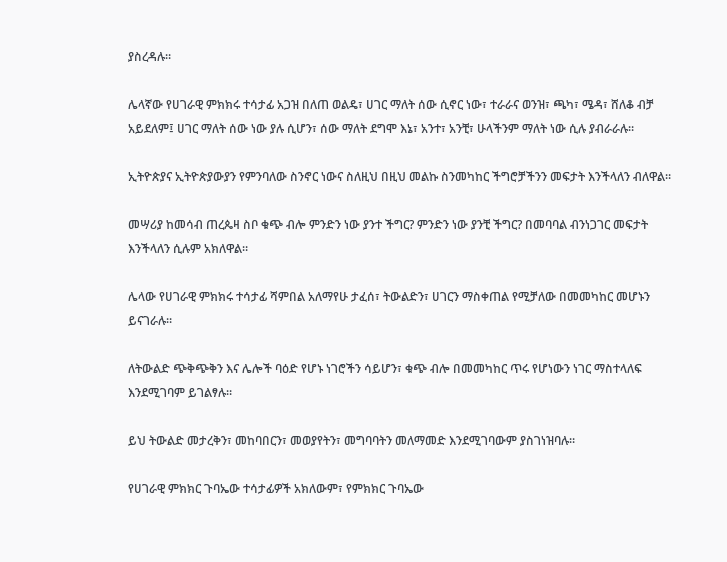ያስረዳሉ።

ሌላኛው የሀገራዊ ምክክሩ ተሳታፊ አጋዝ በለጠ ወልዴ፣ ሀገር ማለት ሰው ሲኖር ነው፣ ተራራና ወንዝ፣ ጫካ፣ ሜዳ፣ ሸለቆ ብቻ አይደለም፤ ሀገር ማለት ሰው ነው ያሉ ሲሆን፣ ሰው ማለት ደግሞ እኔ፣ አንተ፣ አንቺ፣ ሁላችንም ማለት ነው ሲሉ ያብራራሉ።

ኢትዮጵያና ኢትዮጵያውያን የምንባለው ስንኖር ነውና ስለዚህ በዚህ መልኩ ስንመካከር ችግሮቻችንን መፍታት እንችላለን ብለዋል።

መሣሪያ ከመሳብ ጠረጴዛ ስቦ ቁጭ ብሎ ምንድን ነው ያንተ ችግር? ምንድን ነው ያንቺ ችግር? በመባባል ብንነጋገር መፍታት እንችላለን ሲሉም አክለዋል።

ሌላው የሀገራዊ ምክክሩ ተሳታፊ ሻምበል አለማየሁ ታፈሰ፣ ትውልድን፣ ሀገርን ማስቀጠል የሚቻለው በመመካከር መሆኑን ይናገራሉ።

ለትውልድ ጭቅጭቅን እና ሌሎች ባዕድ የሆኑ ነገሮችን ሳይሆን፣ ቁጭ ብሎ በመመካከር ጥሩ የሆነውን ነገር ማስተላለፍ እንደሚገባም ይገልፃሉ።

ይህ ትውልድ መታረቅን፣ መከባበርን፣ መወያየትን፣ መግባባትን መለማመድ እንደሚገባውም ያስገነዝባሉ።

የሀገራዊ ምክክር ጉባኤው ተሳታፊዎች አክለውም፣ የምክክር ጉባኤው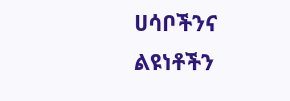ሀሳቦችንና ልዩነቶችን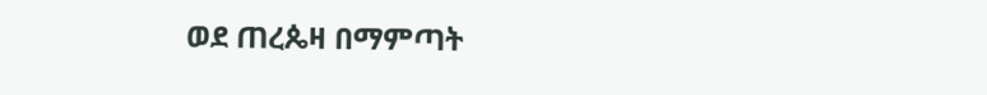ወደ ጠረጴዛ በማምጣት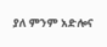ያለ ምንም አድሎና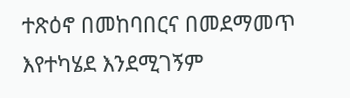ተጽዕኖ በመከባበርና በመደማመጥ እየተካሄደ እንደሚገኝም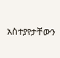አስተያየታቸውን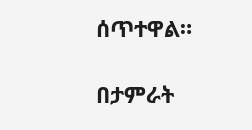ሰጥተዋል።

በታምራት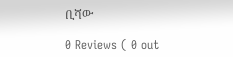ቢሻው

0 Reviews ( 0 out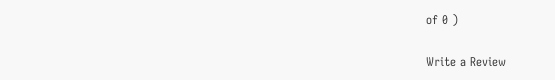of 0 )

Write a Review